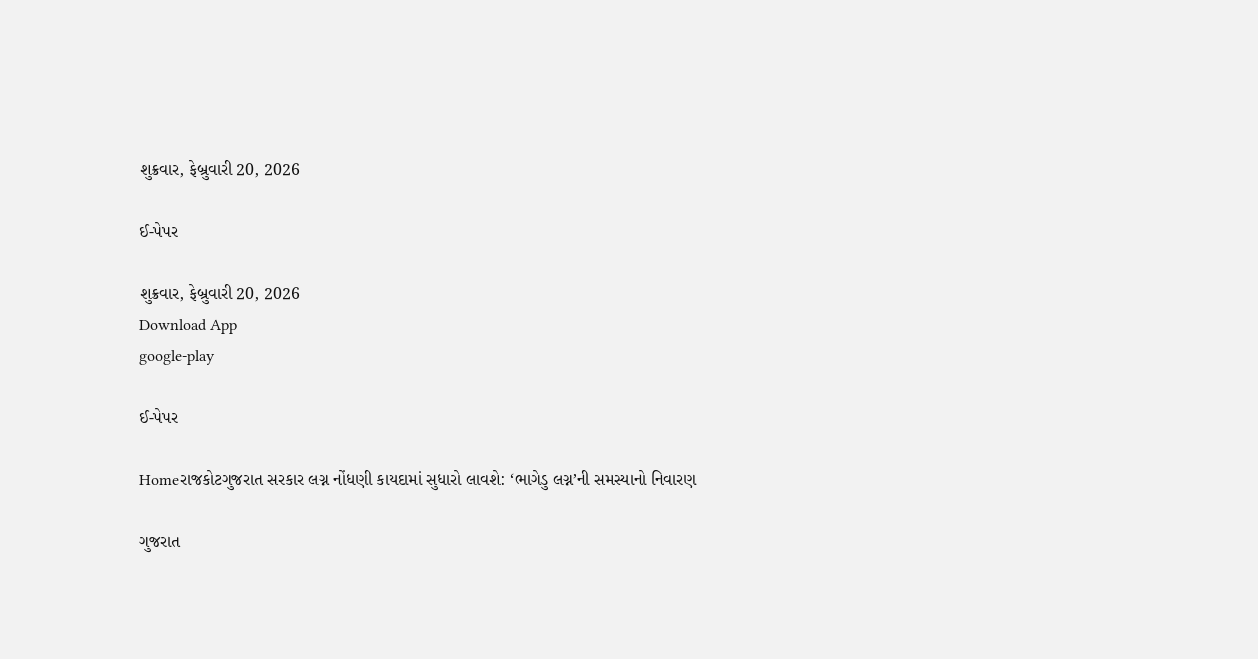શુક્રવાર, ફેબ્રુવારી 20, 2026

ઈ-પેપર

શુક્રવાર, ફેબ્રુવારી 20, 2026
Download App
google-play

ઈ-પેપર

Homeરાજકોટગુજરાત સરકાર લગ્ન નોંધણી કાયદામાં સુધારો લાવશે: ‘ભાગેડુ લગ્ન’ની સમસ્યાનો નિવારણ

ગુજરાત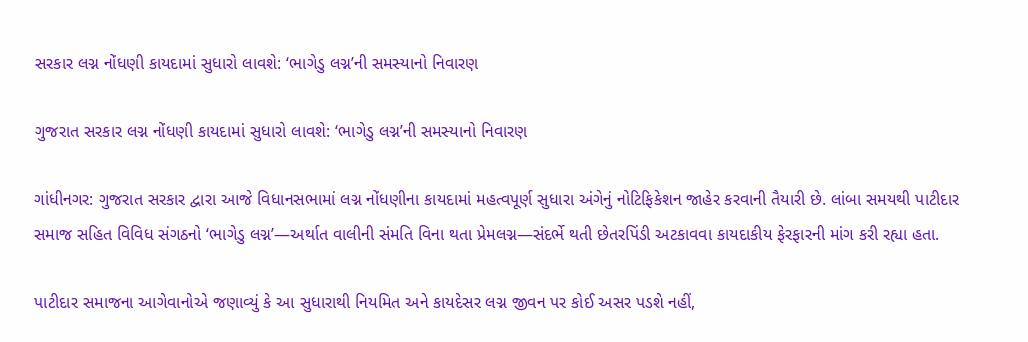સરકાર લગ્ન નોંધણી કાયદામાં સુધારો લાવશે: ‘ભાગેડુ લગ્ન’ની સમસ્યાનો નિવારણ

ગુજરાત સરકાર લગ્ન નોંધણી કાયદામાં સુધારો લાવશે: ‘ભાગેડુ લગ્ન’ની સમસ્યાનો નિવારણ

ગાંધીનગર: ગુજરાત સરકાર દ્વારા આજે વિધાનસભામાં લગ્ન નોંધણીના કાયદામાં મહત્વપૂર્ણ સુધારા અંગેનું નોટિફિકેશન જાહેર કરવાની તૈયારી છે. લાંબા સમયથી પાટીદાર સમાજ સહિત વિવિધ સંગઠનો ‘ભાગેડુ લગ્ન’—અર્થાત વાલીની સંમતિ વિના થતા પ્રેમલગ્ન—સંદર્ભે થતી છેતરપિંડી અટકાવવા કાયદાકીય ફેરફારની માંગ કરી રહ્યા હતા.

પાટીદાર સમાજના આગેવાનોએ જણાવ્યું કે આ સુધારાથી નિયમિત અને કાયદેસર લગ્ન જીવન પર કોઈ અસર પડશે નહીં,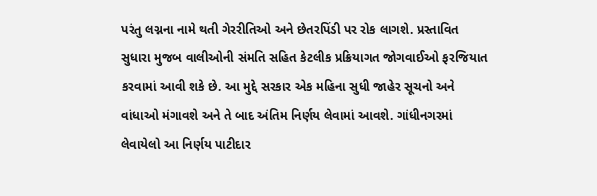પરંતુ લગ્નના નામે થતી ગેરરીતિઓ અને છેતરપિંડી પર રોક લાગશે. પ્રસ્તાવિત સુધારા મુજબ વાલીઓની સંમતિ સહિત કેટલીક પ્રક્રિયાગત જોગવાઈઓ ફરજિયાત કરવામાં આવી શકે છે. આ મુદ્દે સરકાર એક મહિના સુધી જાહેર સૂચનો અને વાંધાઓ મંગાવશે અને તે બાદ અંતિમ નિર્ણય લેવામાં આવશે. ગાંધીનગરમાં લેવાયેલો આ નિર્ણય પાટીદાર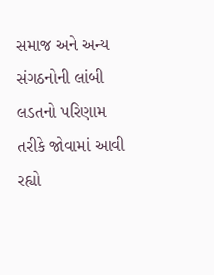સમાજ અને અન્ય સંગઠનોની લાંબી લડતનો પરિણામ તરીકે જોવામાં આવી રહ્યો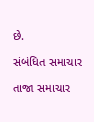છે.

સંબંધિત સમાચાર

તાજા સમાચાર